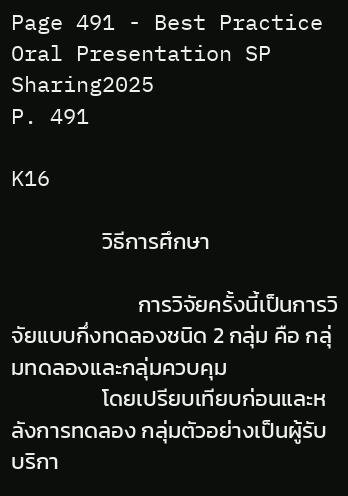Page 491 - Best Practice Oral Presentation SP Sharing2025
P. 491

K16

                  วิธีการศึกษา

                         การวิจัยครั้งนี้เป็นการวิจัยแบบกึ่งทดลองชนิด 2 กลุ่ม คือ กลุ่มทดลองและกลุ่มควบคุม
                  โดยเปรียบเทียบก่อนและหลังการทดลอง กลุ่มตัวอย่างเป็นผู้รับบริกา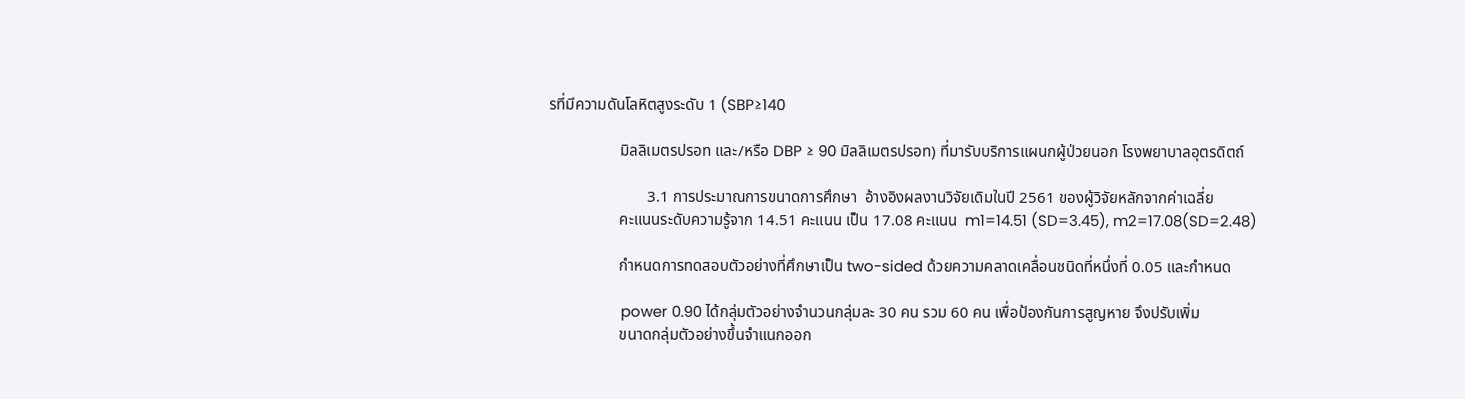รที่มีความดันโลหิตสูงระดับ 1 (SBP≥140

                  มิลลิเมตรปรอท และ/หรือ DBP ≥ 90 มิลลิเมตรปรอท) ที่มารับบริการแผนกผู้ป่วยนอก โรงพยาบาลอุตรดิตถ์

                         3.1 การประมาณการขนาดการศึกษา  อ้างอิงผลงานวิจัยเดิมในปี 2561 ของผู้วิจัยหลักจากค่าเฉลี่ย
                  คะแนนระดับความรู้จาก 14.51 คะแนน เป็น 17.08 คะแนน  m1=14.51 (SD=3.45), m2=17.08(SD=2.48)

                  กำหนดการทดสอบตัวอย่างที่ศึกษาเป็น two-sided ด้วยความคลาดเคลื่อนชนิดที่หนึ่งที่ 0.05 และกำหนด

                  power 0.90 ได้กลุ่มตัวอย่างจำนวนกลุ่มละ 30 คน รวม 60 คน เพื่อป้องกันการสูญหาย จึงปรับเพิ่ม
                  ขนาดกลุ่มตัวอย่างขึ้นจำแนกออก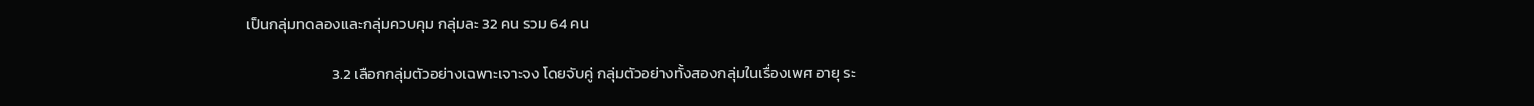เป็นกลุ่มทดลองและกลุ่มควบคุม กลุ่มละ 32 คน รวม 64 คน

                         3.2 เลือกกลุ่มตัวอย่างเฉพาะเจาะจง โดยจับคู่ กลุ่มตัวอย่างทั้งสองกลุ่มในเรื่องเพศ อายุ ระ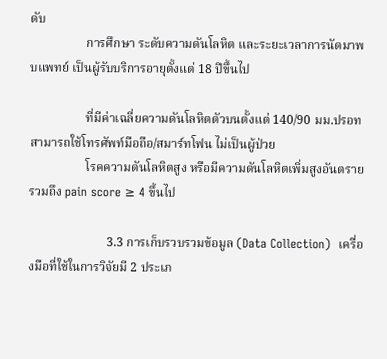ดับ
                  การศึกษา ระดับความดันโลหิต และระยะเวลาการนัดมาพบแพทย์ เป็นผู้รับบริการอายุตั้งแต่ 18 ปีขึ้นไป

                  ที่มีค่าเฉลี่ยความดันโลหิตตัวบนตั้งแต่ 140/90 มม.ปรอท สามารถใช้โทรศัพท์มือถือ/สมาร์ทโฟน ไม่เป็นผู้ป่วย
                  โรคความดันโลหิตสูง หรือมีความดันโลหิตเพิ่มสูงอันตราย รวมถึง pain score ≥ 4 ขึ้นไป

                         3.3 การเก็บรวบรวมข้อมูล (Data Collection)  เครื่องมือที่ใช้ในการวิจัยมี 2 ประเภ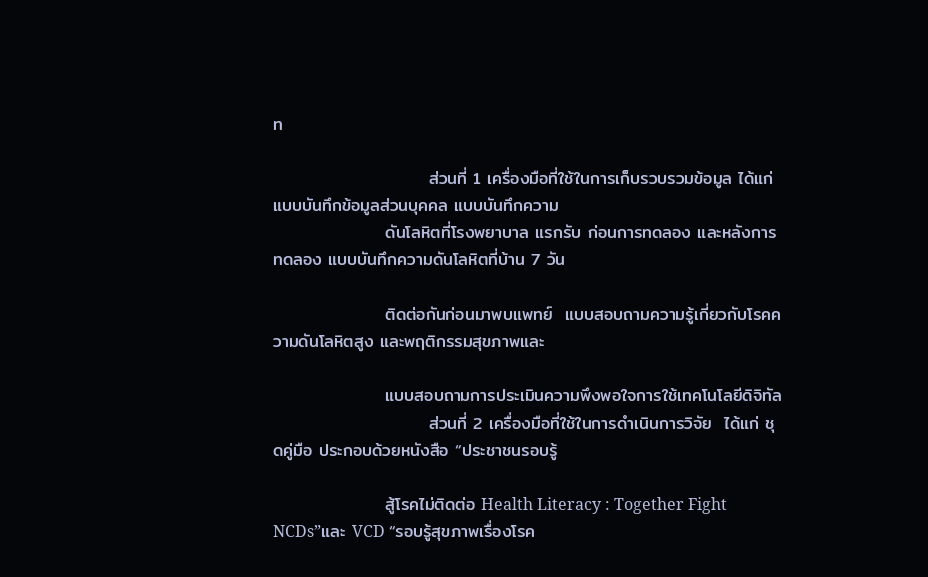ท

                         ส่วนที่ 1 เครื่องมือที่ใช้ในการเก็บรวบรวมข้อมูล ได้แก่ แบบบันทึกข้อมูลส่วนบุคคล แบบบันทึกความ
                  ดันโลหิตที่โรงพยาบาล แรกรับ ก่อนการทดลอง และหลังการทดลอง แบบบันทึกความดันโลหิตที่บ้าน 7 วัน

                  ติดต่อกันก่อนมาพบแพทย์  แบบสอบถามความรู้เกี่ยวกับโรคความดันโลหิตสูง และพฤติกรรมสุขภาพและ

                  แบบสอบถามการประเมินความพึงพอใจการใช้เทคโนโลยีดิจิทัล
                         ส่วนที่ 2 เครื่องมือที่ใช้ในการดำเนินการวิจัย  ได้แก่ ชุดคู่มือ ประกอบด้วยหนังสือ “ประชาชนรอบรู้

                  สู้โรคไม่ติดต่อ Health Literacy : Together Fight NCDs”และ VCD “รอบรู้สุขภาพเรื่องโรค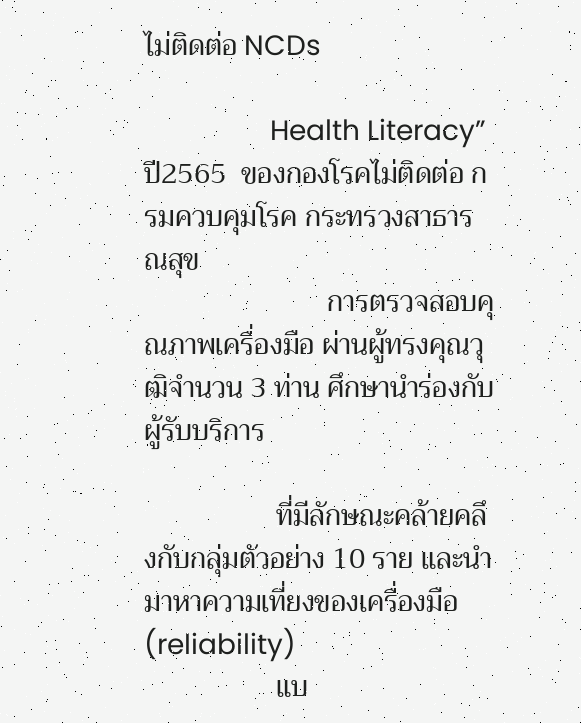ไม่ติดต่อ NCDs

                  Health Literacy” ปี2565  ของกองโรคไม่ติดต่อ กรมควบคุมโรค กระทรวงสาธารณสุข
                         การตรวจสอบคุณภาพเครื่องมือ ผ่านผู้ทรงคุณวุฒิจำนวน 3 ท่าน ศึกษานำร่องกับผู้รับบริการ

                  ที่มีลักษณะคล้ายคลึงกับกลุ่มตัวอย่าง 10 ราย และนำมาหาความเที่ยงของเครื่องมือ (reliability)
                  แบ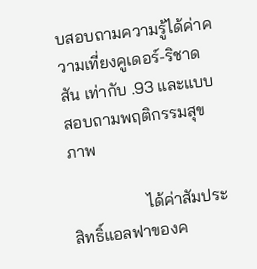บสอบถามความรู้ได้ค่าความเที่ยงคูเดอร์-ริชาดสัน เท่ากับ .93 และแบบสอบถามพฤติกรรมสุขภาพ

                  ได้ค่าสัมประสิทธิ์แอลฟาของค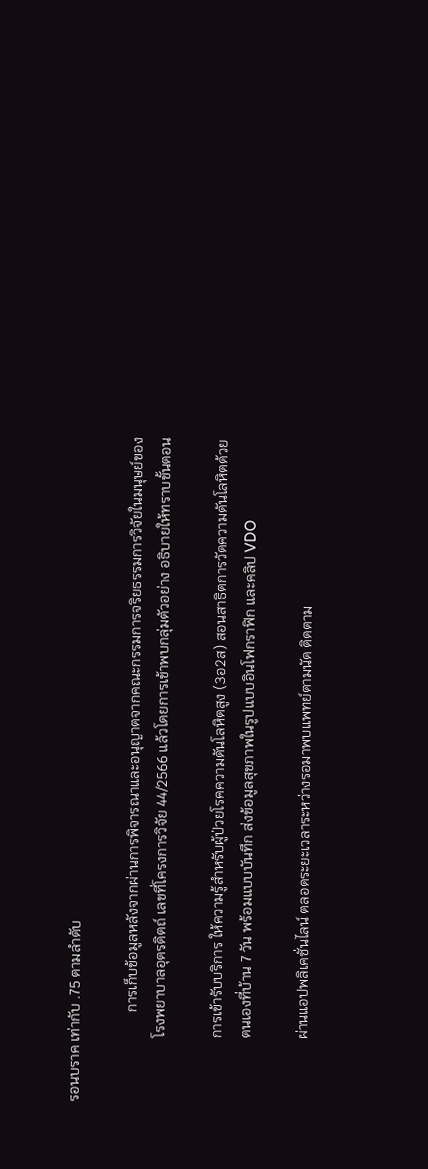รอนบราค เท่ากับ .75 ตามลำดับ

                         การเก็บข้อมูลหลังจากผ่านการพิจารณาและอนุญาตจากคณะกรรมการจริยธรรมการวิจัยในมนุษย์ของ
                  โรงพยาบาลอุตรดิตถ์ เลขที่โครงการวิจัย 44/2566 แล้วโดยการเข้าพบกลุ่มตัวอย่าง อธิบายให้ทราบขั้นตอน

                  การเข้ารับบริการ ให้ความรู้สำหรับผู้ป่วยโรคความดันโลหิตสูง (3อ2ส) สอนสาธิตการวัดความดันโลหิตด้วย
                  ตนเองที่บ้าน 7 วัน พร้อมแบบบันทึก ส่งข้อมูลสุขภาพในรูปแบบอินโฟกราฟิก และคลิป VDO

                  ผ่านแอปพลิเคชั่นไลน์ ตลอดระยะเวลาระหว่างรอมาพบแพทย์ตามนัด ติดตาม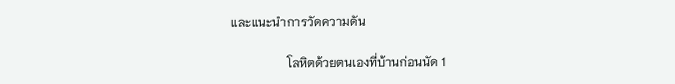และแนะนำการวัดความดัน

                  โลหิตด้วยตนเองที่บ้านก่อนนัด 1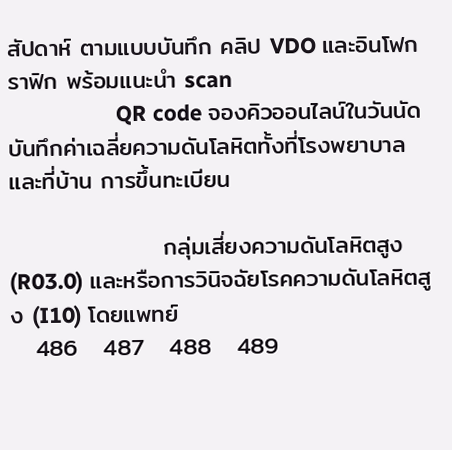สัปดาห์ ตามแบบบันทึก คลิป VDO และอินโฟกราฟิก พร้อมแนะนำ scan
                  QR code จองคิวออนไลน์ในวันนัด บันทึกค่าเฉลี่ยความดันโลหิตทั้งที่โรงพยาบาลและที่บ้าน การขึ้นทะเบียน

                  กลุ่มเสี่ยงความดันโลหิตสูง (R03.0) และหรือการวินิจฉัยโรคความดันโลหิตสูง (I10) โดยแพทย์
   486   487   488   489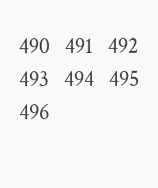490   491   492   493   494   495   496